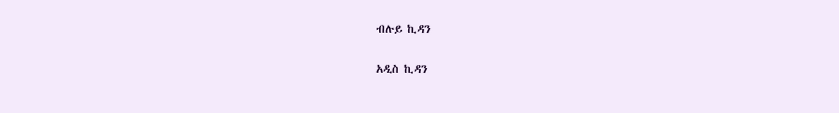ብሉይ ኪዳን

አዲስ ኪዳን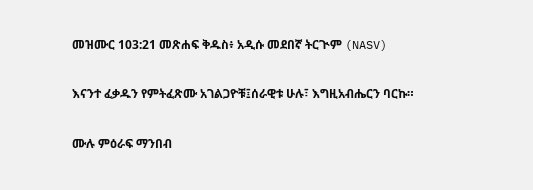መዝሙር 103:21 መጽሐፍ ቅዱስ፥ አዲሱ መደበኛ ትርጒም (NASV)

እናንተ ፈቃዱን የምትፈጽሙ አገልጋዮቹ፤ሰራዊቱ ሁሉ፣ እግዚአብሔርን ባርኩ።

ሙሉ ምዕራፍ ማንበብ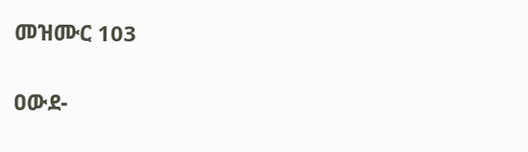መዝሙር 103

ዐውደ-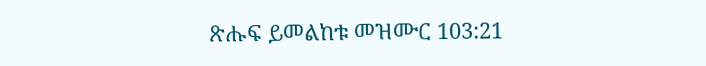ጽሑፍ ይመልከቱ መዝሙር 103:21